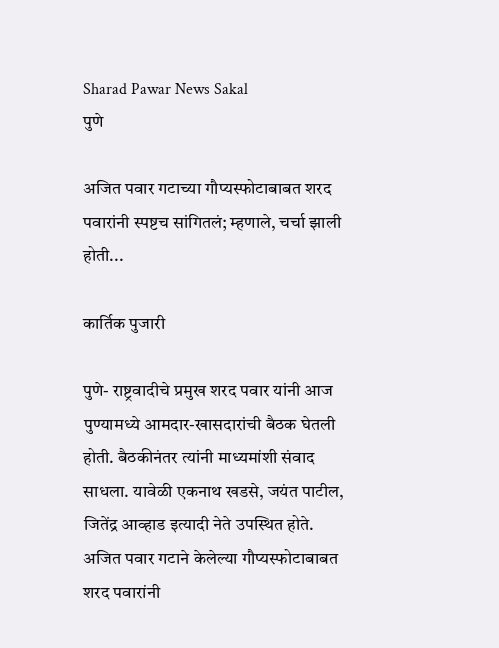Sharad Pawar News Sakal
पुणे

अजित पवार गटाच्या गौप्यस्फोटाबाबत शरद पवारांनी स्पष्टच सांगितलं; म्हणाले, चर्चा झाली होती...

कार्तिक पुजारी

पुणे- राष्ट्रवादीचे प्रमुख शरद पवार यांनी आज पुण्यामध्ये आमदार-खासदारांची बैठक घेतली होती. बैठकीनंतर त्यांनी माध्यमांशी संवाद साधला. यावेळी एकनाथ खडसे, जयंत पाटील, जितेंद्र आव्हाड इत्यादी नेते उपस्थित होते. अजित पवार गटाने केलेल्या गौप्यस्फोटाबाबत शरद पवारांनी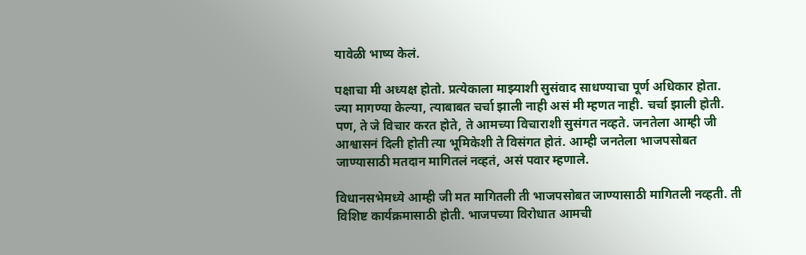यावेळी भाष्य केलं.

पक्षाचा मी अध्यक्ष होतो. प्रत्येकाला माझ्याशी सुसंवाद साधण्याचा पूर्ण अधिकार होता. ज्या मागण्या केल्या, त्याबाबत चर्चा झाली नाही असं मी म्हणत नाही. चर्चा झाली होती. पण, ते जे विचार करत होते, ते आमच्या विचाराशी सुसंगत नव्हते. जनतेला आम्ही जी आश्वासनं दिली होती त्या भूमिकेशी ते विसंगत होतं. आम्ही जनतेला भाजपसोबत जाण्यासाठी मतदान मागितलं नव्हतं, असं पवार म्हणाले.

विधानसभेमध्ये आम्ही जी मत मागितली ती भाजपसोबत जाण्यासाठी मागितली नव्हती. ती विशिष्ट कार्यक्रमासाठी होती. भाजपच्या विरोधात आमची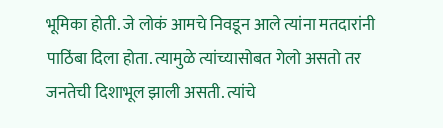भूमिका होती. जे लोकं आमचे निवडून आले त्यांना मतदारांनी पाठिंबा दिला होता. त्यामुळे त्यांच्यासोबत गेलो असतो तर जनतेची दिशाभूल झाली असती. त्यांचे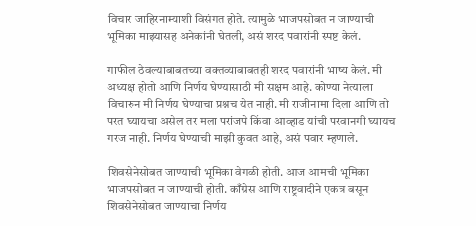विचार जाहिरनाम्याशी विसंगत होते. त्यामुळे भाजपसोबत न जाण्याची भूमिका माझ्यासह अनेकांनी घेतली, असं शरद पवारांनी स्पष्ट केलं.

गाफील ठेवल्याबाबतच्या वक्तव्याबाबतही शरद पवारांनी भाष्य केलं. मी अध्यक्ष होतो आणि निर्णय घेण्यासाठी मी सक्षम आहे. कोण्या नेत्याला विचारुन मी निर्णय घेण्याचा प्रश्नच येत नाही. मी राजीनामा दिला आणि तो परत घ्यायचा असेल तर मला परांजपे किंवा आव्हाड यांची परवानगी घ्यायच गरज नाही. निर्णय घेण्याची माझी कुवत आहे, असं पवार म्हणाले.

शिवसेनेसोबत जाण्याची भूमिका वेगळी होती. आज आमची भूमिका भाजपसोबत न जाण्याची होती. काँग्रेस आणि राष्ट्रवादीने एकत्र बसून शिवसेनेसोबत जाण्याचा निर्णय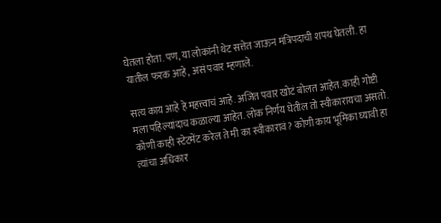घेतला होता. पण, या लोकांनी थेट सत्तेत जाऊन मंत्रिपदाची शपथ घेतली. हा यातील फरक आहे, असं पवार म्हणाले.

सत्य काय आहे हे महत्त्वाचं आहे. अजित पवार खोटं बोलत आहेत. काही गोष्टी मला पहिल्यांदाच कळाल्या आहेत. लोक निर्णय घेतील तो स्वीकारायचा असतो. कोणी काही स्टेटमेंट करेल ते मी का स्वीकारावं? कोणी काय भूमिका घ्यावी हा त्यांचा अधिकार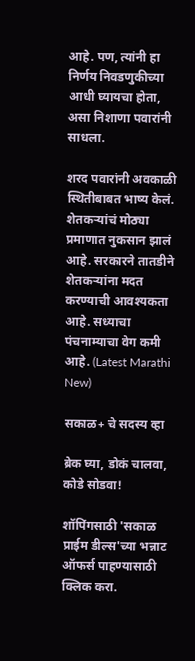आहे. पण, त्यांनी हा निर्णय निवडणुकीच्या आधी घ्यायचा होता, असा निशाणा पवारांनी साधला.

शरद पवारांनी अवकाळी स्थितीबाबत भाष्य केलं. शेतकऱ्यांचं मोठ्या प्रमाणात नुकसान झालं आहे. सरकारने तातडीने शेतकऱ्यांना मदत करण्याची आवश्यकता आहे. सध्याचा पंचनाम्याचा वेग कमी आहे. (Latest Marathi New)

सकाळ+ चे सदस्य व्हा

ब्रेक घ्या, डोकं चालवा, कोडे सोडवा!

शॉपिंगसाठी 'सकाळ प्राईम डील्स'च्या भन्नाट ऑफर्स पाहण्यासाठी क्लिक करा.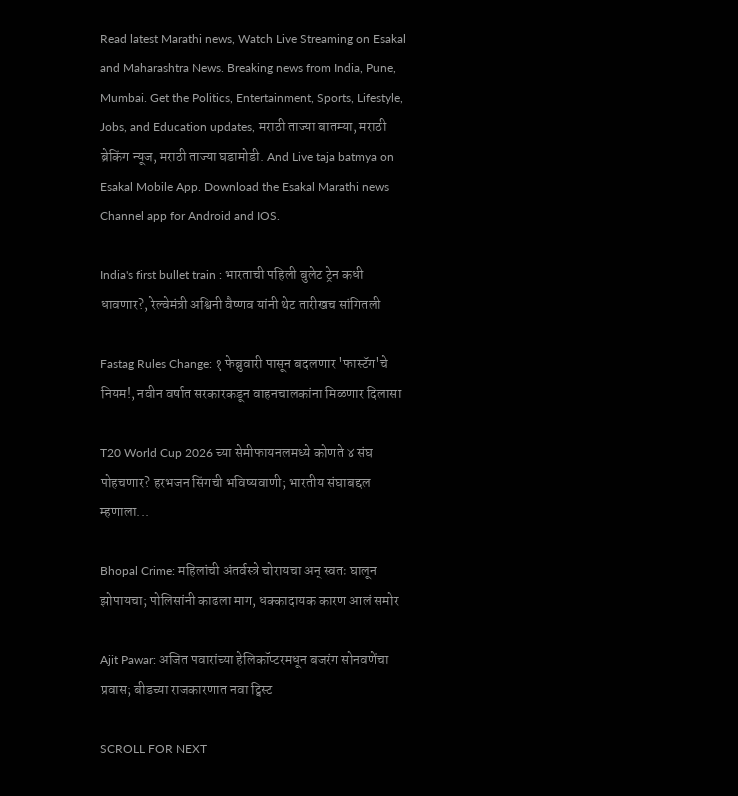Read latest Marathi news, Watch Live Streaming on Esakal and Maharashtra News. Breaking news from India, Pune, Mumbai. Get the Politics, Entertainment, Sports, Lifestyle, Jobs, and Education updates, मराठी ताज्या बातम्या, मराठी ब्रेकिंग न्यूज, मराठी ताज्या घडामोडी. And Live taja batmya on Esakal Mobile App. Download the Esakal Marathi news Channel app for Android and IOS.

India's first bullet train : भारताची पहिली बुलेट ट्रेन कधी धावणार?, रेल्वेमंत्री अश्विनी वैष्णव यांनी थेट तारीखच सांगितली

Fastag Rules Change: १ फेब्रुवारी पासून बदलणार 'फास्टॅग'चे नियम!, नवीन वर्षात सरकारकडून वाहनचालकांना मिळणार दिलासा

T20 World Cup 2026 च्या सेमीफायनलमध्ये कोणते ४ संघ पोहचणार? हरभजन सिंगची भविष्यवाणी; भारतीय संघाबद्दल म्हणाला...

Bhopal Crime: महिलांची अंतर्वस्त्रे चोरायचा अन् स्वतः घालून झोपायचा; पोलिसांनी काढला माग, धक्कादायक कारण आलं समोर

Ajit Pawar: अजित पवारांच्या हेलिकॉप्टरमधून बजरंग सोनवणेंचा प्रवास; बीडच्या राजकारणात नवा ट्विस्ट

SCROLL FOR NEXT